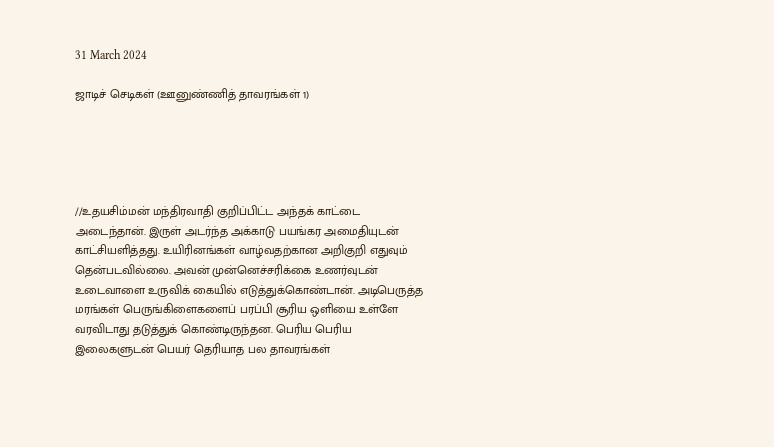31 March 2024

ஜாடிச் செடிகள் (ஊனுண்ணித் தாவரங்கள் 1)





//உதயசிம்மன் மந்திரவாதி குறிப்பிட்ட அந்தக் காட்டை அடைந்தான். இருள் அடர்ந்த அக்காடு பயங்கர அமைதியுடன் காட்சியளித்தது. உயிரினங்கள் வாழ்வதற்கான அறிகுறி எதுவும் தென்படவில்லை. அவன் முன்னெச்சரிக்கை உணர்வுடன் உடைவாளை உருவிக் கையில் எடுத்துக்கொண்டான். அடிபெருத்த மரங்கள் பெருங்கிளைகளைப் பரப்பி சூரிய ஒளியை உள்ளே வரவிடாது தடுத்துக் கொண்டிருந்தன. பெரிய பெரிய இலைகளுடன் பெயர் தெரியாத பல தாவரங்கள்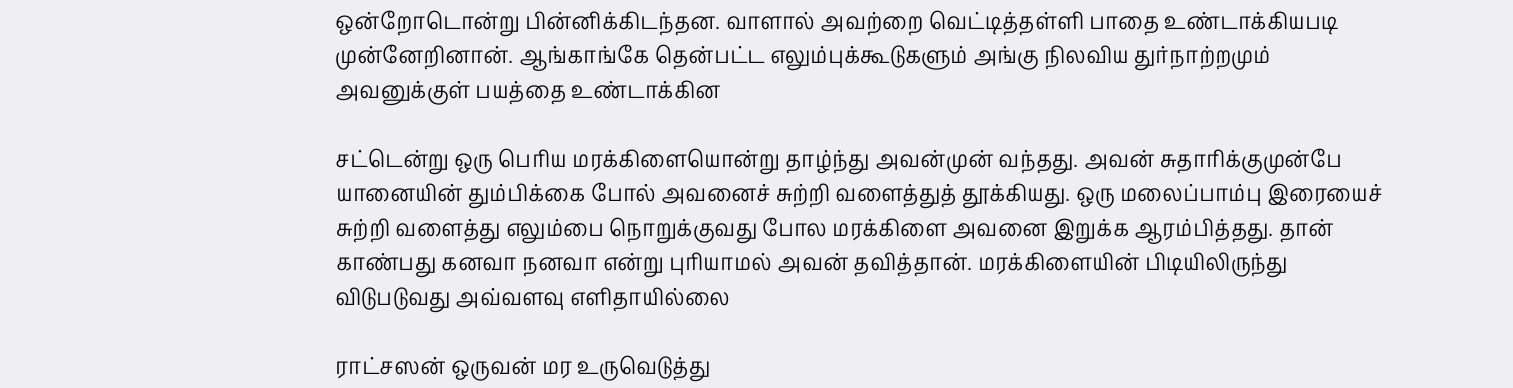ஒன்றோடொன்று பின்னிக்கிடந்தன. வாளால் அவற்றை வெட்டித்தள்ளி பாதை உண்டாக்கியபடி முன்னேறினான். ஆங்காங்கே தென்பட்ட எலும்புக்கூடுகளும் அங்கு நிலவிய துர்நாற்றமும் அவனுக்குள் பயத்தை உண்டாக்கின

சட்டென்று ஒரு பெரிய மரக்கிளையொன்று தாழ்ந்து அவன்முன் வந்தது. அவன் சுதாரிக்குமுன்பே யானையின் தும்பிக்கை போல் அவனைச் சுற்றி வளைத்துத் தூக்கியது. ஒரு மலைப்பாம்பு இரையைச் சுற்றி வளைத்து எலும்பை நொறுக்குவது போல மரக்கிளை அவனை இறுக்க ஆரம்பித்தது. தான் காண்பது கனவா நனவா என்று புரியாமல் அவன் தவித்தான். மரக்கிளையின் பிடியிலிருந்து விடுபடுவது அவ்வளவு எளிதாயில்லை

ராட்சஸன் ஒருவன் மர உருவெடுத்து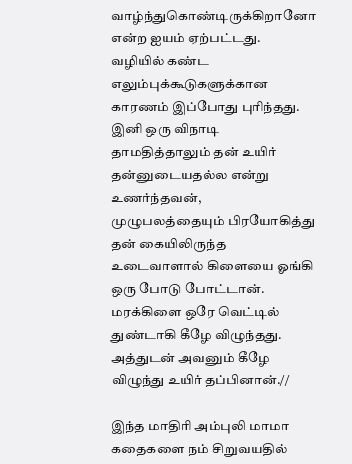வாழ்ந்துகொண்டிருக்கிறானோ என்ற ஐயம் ஏற்பட்டது. வழியில் கண்ட எலும்புக்கூடுகளுக்கான காரணம் இப்போது புரிந்தது. இனி ஒரு விநாடி தாமதித்தாலும் தன் உயிர் தன்னுடையதல்ல என்று உணர்ந்தவன், முழுபலத்தையும் பிரயோகித்து தன் கையிலிருந்த உடைவாளால் கிளையை ஓங்கி ஒரு போடு போட்டான். மரக்கிளை ஒரே வெட்டில் துண்டாகி கீழே விழுந்தது. அத்துடன் அவனும் கீழே விழுந்து உயிர் தப்பினான்.//

இந்த மாதிரி அம்புலி மாமா கதைகளை நம் சிறுவயதில்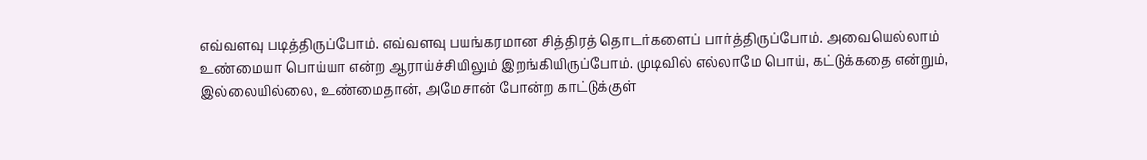எவ்வளவு படித்திருப்போம். எவ்வளவு பயங்கரமான சித்திரத் தொடர்களைப் பார்த்திருப்போம். அவையெல்லாம் உண்மையா பொய்யா என்ற ஆராய்ச்சியிலும் இறங்கியிருப்போம். முடிவில் எல்லாமே பொய், கட்டுக்கதை என்றும், இல்லையில்லை, உண்மைதான், அமேசான் போன்ற காட்டுக்குள்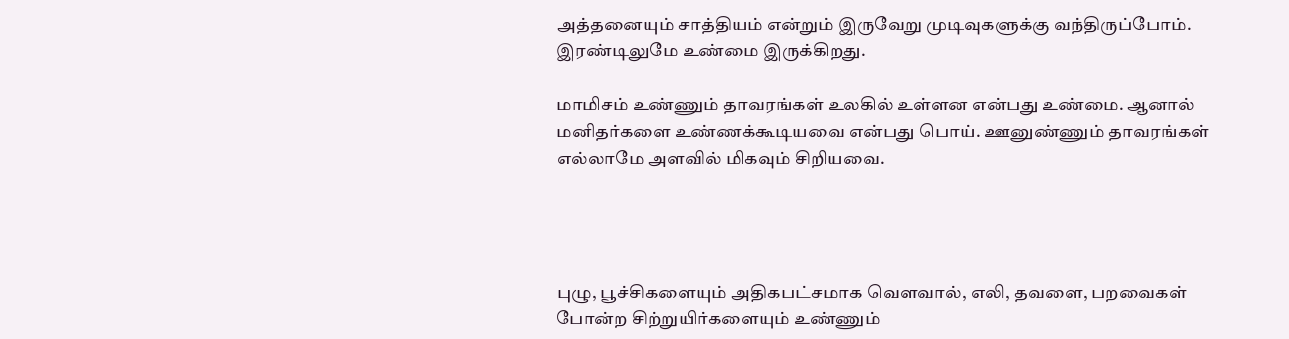அத்தனையும் சாத்தியம் என்றும் இருவேறு முடிவுகளுக்கு வந்திருப்போம். இரண்டிலுமே உண்மை இருக்கிறது.

மாமிசம் உண்ணும் தாவரங்கள் உலகில் உள்ளன என்பது உண்மை. ஆனால் மனிதர்களை உண்ணக்கூடியவை என்பது பொய். ஊனுண்ணும் தாவரங்கள் எல்லாமே அளவில் மிகவும் சிறியவை.




புழு, பூச்சிகளையும் அதிகபட்சமாக வௌவால், எலி, தவளை, பறவைகள் போன்ற சிற்றுயிர்களையும் உண்ணும்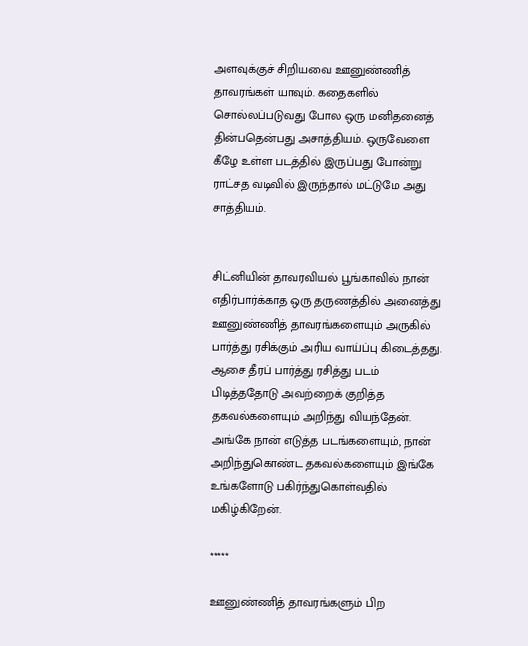அளவுக்குச் சிறியவை ஊனுண்ணித் தாவரங்கள் யாவும். கதைகளில் சொல்லப்படுவது போல ஒரு மனிதனைத் தின்பதென்பது அசாத்தியம். ஒருவேளை கீழே உள்ள படத்தில் இருப்பது போன்று ராட்சத வடிவில் இருந்தால் மட்டுமே அது சாத்தியம்.


சிட்னியின் தாவரவியல் பூங்காவில் நான் எதிர்பார்க்காத ஒரு தருணத்தில் அனைத்து ஊனுண்ணித் தாவரங்களையும் அருகில் பார்த்து ரசிக்கும் அரிய வாய்ப்பு கிடைத்தது. ஆசை தீரப் பார்த்து ரசித்து படம் பிடித்ததோடு அவற்றைக் குறித்த தகவல்களையும் அறிந்து வியந்தேன். அங்கே நான் எடுத்த படங்களையும், நான் அறிந்துகொண்ட தகவல்களையும் இங்கே உங்களோடு பகிர்ந்துகொள்வதில் மகிழ்கிறேன்.

*****

ஊனுண்ணித் தாவரங்களும் பிற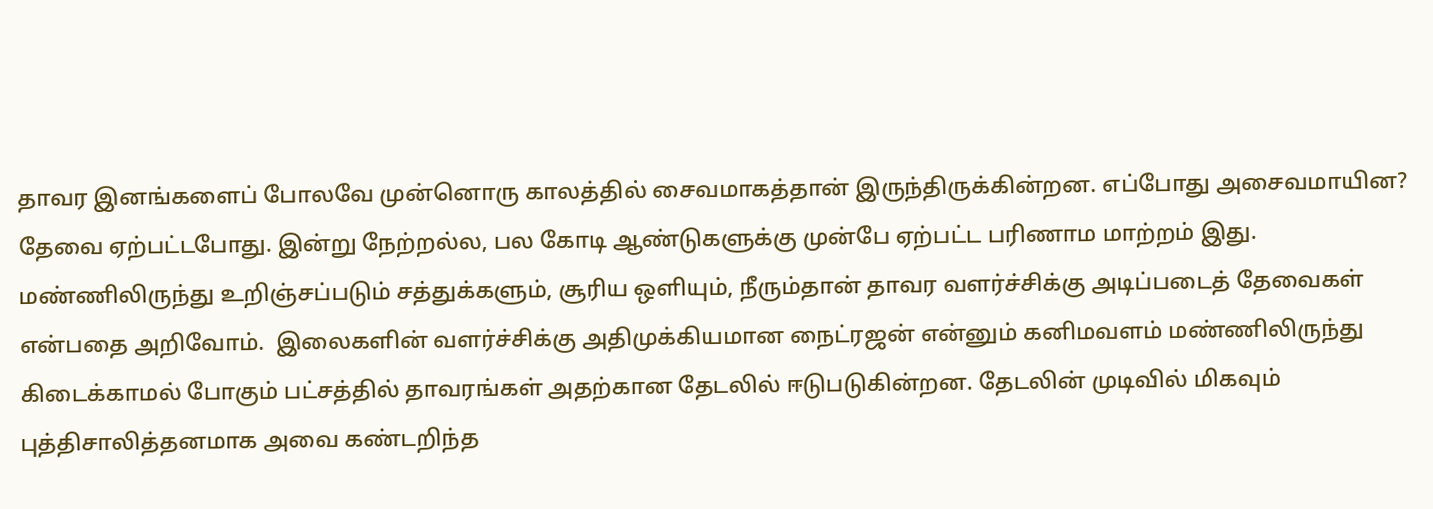தாவர இனங்களைப் போலவே முன்னொரு காலத்தில் சைவமாகத்தான் இருந்திருக்கின்றன. எப்போது அசைவமாயின? தேவை ஏற்பட்டபோது. இன்று நேற்றல்ல, பல கோடி ஆண்டுகளுக்கு முன்பே ஏற்பட்ட பரிணாம மாற்றம் இது. மண்ணிலிருந்து உறிஞ்சப்படும் சத்துக்களும், சூரிய ஒளியும், நீரும்தான் தாவர வளர்ச்சிக்கு அடிப்படைத் தேவைகள் என்பதை அறிவோம்.  இலைகளின் வளர்ச்சிக்கு அதிமுக்கியமான நைட்ரஜன் என்னும் கனிமவளம் மண்ணிலிருந்து கிடைக்காமல் போகும் பட்சத்தில் தாவரங்கள் அதற்கான தேடலில் ஈடுபடுகின்றன. தேடலின் முடிவில் மிகவும் புத்திசாலித்தனமாக அவை கண்டறிந்த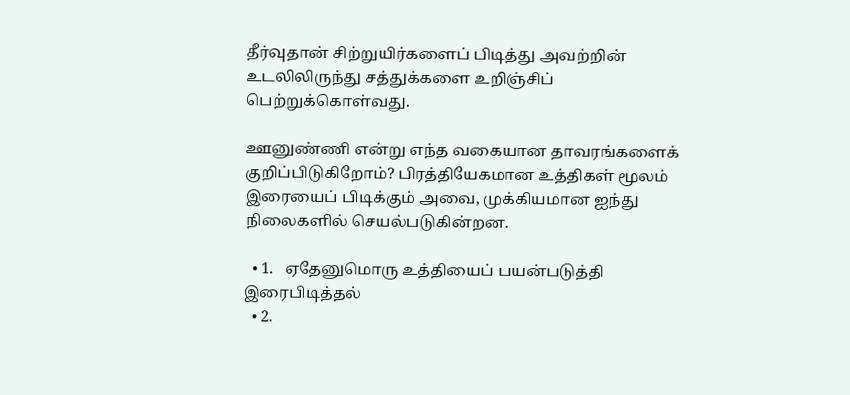தீர்வுதான் சிற்றுயிர்களைப் பிடித்து அவற்றின் உடலிலிருந்து சத்துக்களை உறிஞ்சிப் பெற்றுக்கொள்வது.

ஊனுண்ணி என்று எந்த வகையான தாவரங்களைக் குறிப்பிடுகிறோம்? பிரத்தியேகமான உத்திகள் மூலம் இரையைப் பிடிக்கும் அவை, முக்கியமான ஐந்து நிலைகளில் செயல்படுகின்றன.

  • 1.   ஏதேனுமொரு உத்தியைப் பயன்படுத்தி இரைபிடித்தல்
  • 2.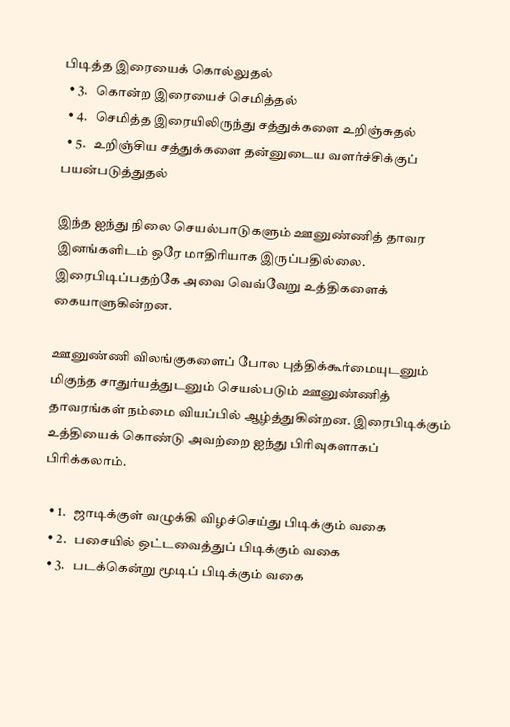பிடித்த இரையைக் கொல்லுதல்
  • 3.   கொன்ற இரையைச் செமித்தல்
  • 4.   செமித்த இரையிலிருந்து சத்துக்களை உறிஞ்சுதல்
  • 5.   உறிஞ்சிய சத்துக்களை தன்னுடைய வளர்ச்சிக்குப் பயன்படுத்துதல்

இந்த ஐந்து நிலை செயல்பாடுகளும் ஊனுண்ணித் தாவர இனங்களிடம் ஒரே மாதிரியாக இருப்பதில்லை. இரைபிடிப்பதற்கே அவை வெவ்வேறு உத்திகளைக் கையாளுகின்றன.

ஊனுண்ணி விலங்குகளைப் போல புத்திக்கூர்மையுடனும் மிகுந்த சாதுர்யத்துடனும் செயல்படும் ஊனுண்ணித் தாவரங்கள் நம்மை வியப்பில் ஆழ்த்துகின்றன. இரைபிடிக்கும் உத்தியைக் கொண்டு அவற்றை ஐந்து பிரிவுகளாகப் பிரிக்கலாம்.

  • 1.   ஜாடிக்குள் வழுக்கி விழச்செய்து பிடிக்கும் வகை
  • 2.   பசையில் ஒட்டவைத்துப் பிடிக்கும் வகை
  • 3.   படக்கென்று மூடிப் பிடிக்கும் வகை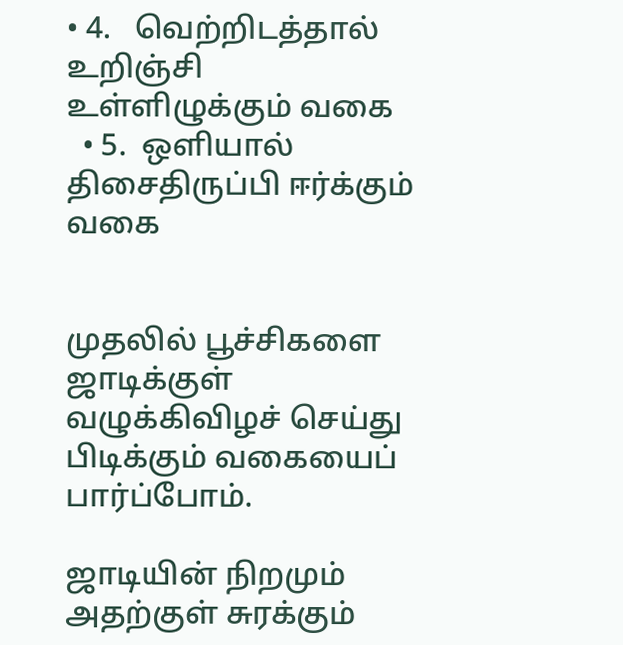• 4.   வெற்றிடத்தால் உறிஞ்சி  உள்ளிழுக்கும் வகை
  • 5.  ஒளியால் திசைதிருப்பி ஈர்க்கும் வகை


முதலில் பூச்சிகளை ஜாடிக்குள் வழுக்கிவிழச் செய்து பிடிக்கும் வகையைப் பார்ப்போம்.

ஜாடியின் நிறமும் அதற்குள் சுரக்கும்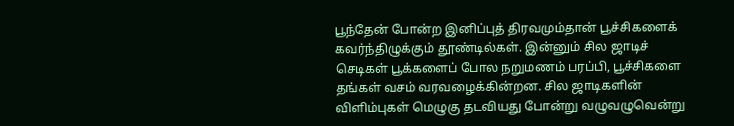பூந்தேன் போன்ற இனிப்புத் திரவமும்தான் பூச்சிகளைக் கவர்ந்திழுக்கும் தூண்டில்கள். இன்னும் சில ஜாடிச் செடிகள் பூக்களைப் போல நறுமணம் பரப்பி, பூச்சிகளை தங்கள் வசம் வரவழைக்கின்றன. சில ஜாடிகளின் விளிம்புகள் மெழுகு தடவியது போன்று வழுவழுவென்று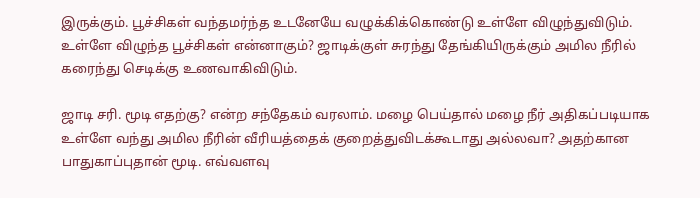இருக்கும். பூச்சிகள் வந்தமர்ந்த உடனேயே வழுக்கிக்கொண்டு உள்ளே விழுந்துவிடும். உள்ளே விழுந்த பூச்சிகள் என்னாகும்? ஜாடிக்குள் சுரந்து தேங்கியிருக்கும் அமில நீரில் கரைந்து செடிக்கு உணவாகிவிடும்.

ஜாடி சரி. மூடி எதற்கு? என்ற சந்தேகம் வரலாம். மழை பெய்தால் மழை நீர் அதிகப்படியாக உள்ளே வந்து அமில நீரின் வீரியத்தைக் குறைத்துவிடக்கூடாது அல்லவா? அதற்கான பாதுகாப்புதான் மூடி. எவ்வளவு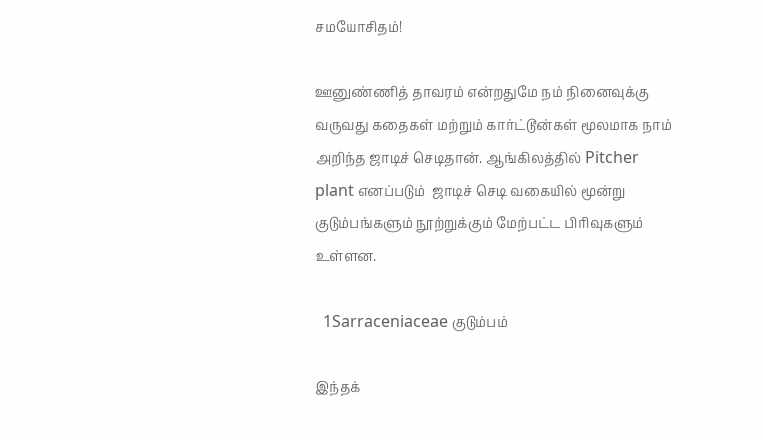சமயோசிதம்!

ஊனுண்ணித் தாவரம் என்றதுமே நம் நினைவுக்கு வருவது கதைகள் மற்றும் கார்ட்டூன்கள் மூலமாக நாம் அறிந்த ஜாடிச் செடிதான். ஆங்கிலத்தில் Pitcher plant எனப்படும்  ஜாடிச் செடி வகையில் மூன்று குடும்பங்களும் நூற்றுக்கும் மேற்பட்ட பிரிவுகளும் உள்ளன.

  1Sarraceniaceae குடும்பம்

இந்தக்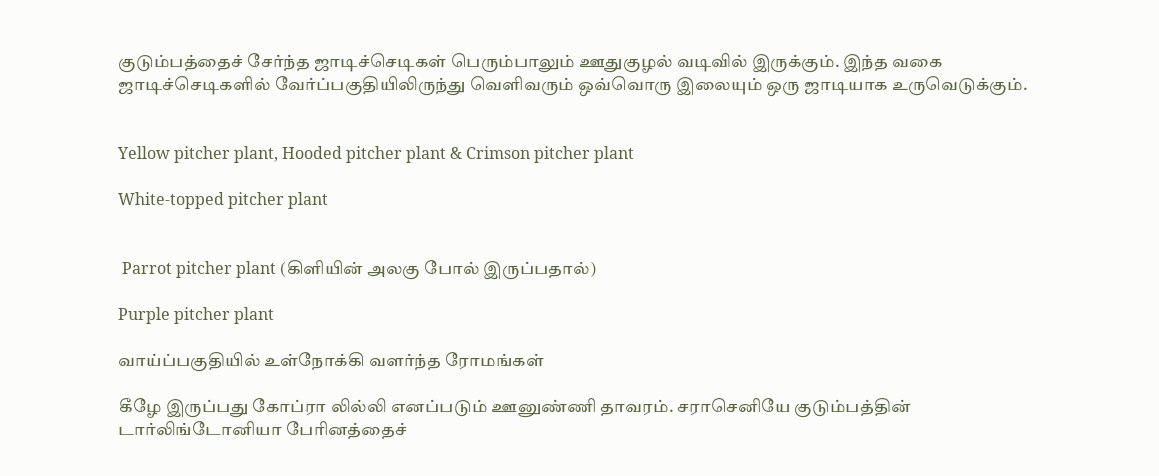குடும்பத்தைச் சேர்ந்த ஜாடிச்செடிகள் பெரும்பாலும் ஊதுகுழல் வடிவில் இருக்கும். இந்த வகை ஜாடிச்செடிகளில் வேர்ப்பகுதியிலிருந்து வெளிவரும் ஒவ்வொரு இலையும் ஒரு ஜாடியாக உருவெடுக்கும்.


Yellow pitcher plant, Hooded pitcher plant & Crimson pitcher plant

White-topped pitcher plant


 Parrot pitcher plant (கிளியின் அலகு போல் இருப்பதால்)

Purple pitcher plant

வாய்ப்பகுதியில் உள்நோக்கி வளர்ந்த ரோமங்கள்

கீழே இருப்பது கோப்ரா லில்லி எனப்படும் ஊனுண்ணி தாவரம். சராசெனியே குடும்பத்தின் டார்லிங்டோனியா பேரினத்தைச்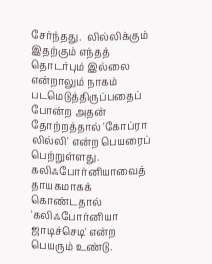சேர்ந்தது.  லில்லிக்கும் இதற்கும் எந்தத் தொடர்பும் இல்லை என்றாலும் நாகம் படமெடுத்திருப்பதைப் போன்ற அதன் தோற்றத்தால் 'கோப்ரா லில்லி' என்ற பெயரைப் பெற்றுள்ளது. கலிஃபோர்னியாவைத் தாயகமாகக் கொண்டதால் 'கலிஃபோர்னியா ஜாடிச்செடி' என்ற பெயரும் உண்டு.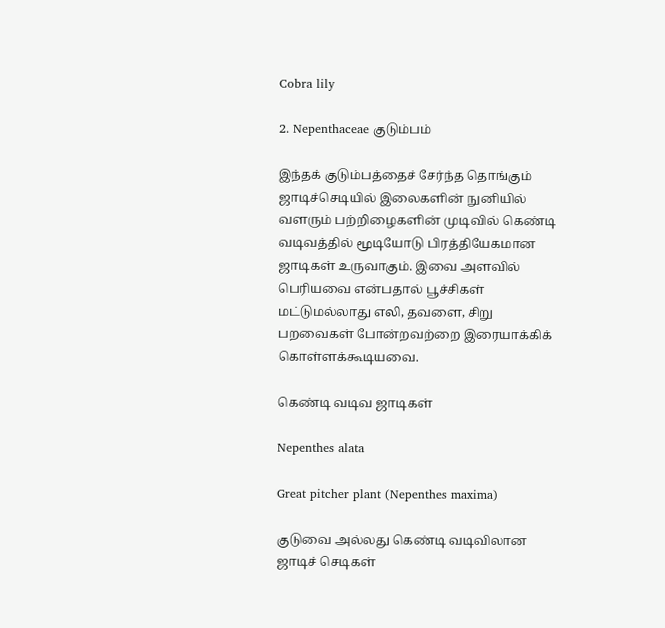Cobra lily

2. Nepenthaceae குடும்பம்

இந்தக் குடும்பத்தைச் சேர்ந்த தொங்கும் ஜாடிச்செடியில் இலைகளின் நுனியில் வளரும் பற்றிழைகளின் முடிவில் கெண்டி வடிவத்தில் மூடியோடு பிரத்தியேகமான ஜாடிகள் உருவாகும். இவை அளவில் பெரியவை என்பதால் பூச்சிகள் மட்டுமல்லாது எலி, தவளை, சிறு பறவைகள் போன்றவற்றை இரையாக்கிக் கொள்ளக்கூடியவை.

கெண்டி வடிவ ஜாடிகள்

Nepenthes alata

Great pitcher plant (Nepenthes maxima)

குடுவை அல்லது கெண்டி வடிவிலான ஜாடிச் செடிகள்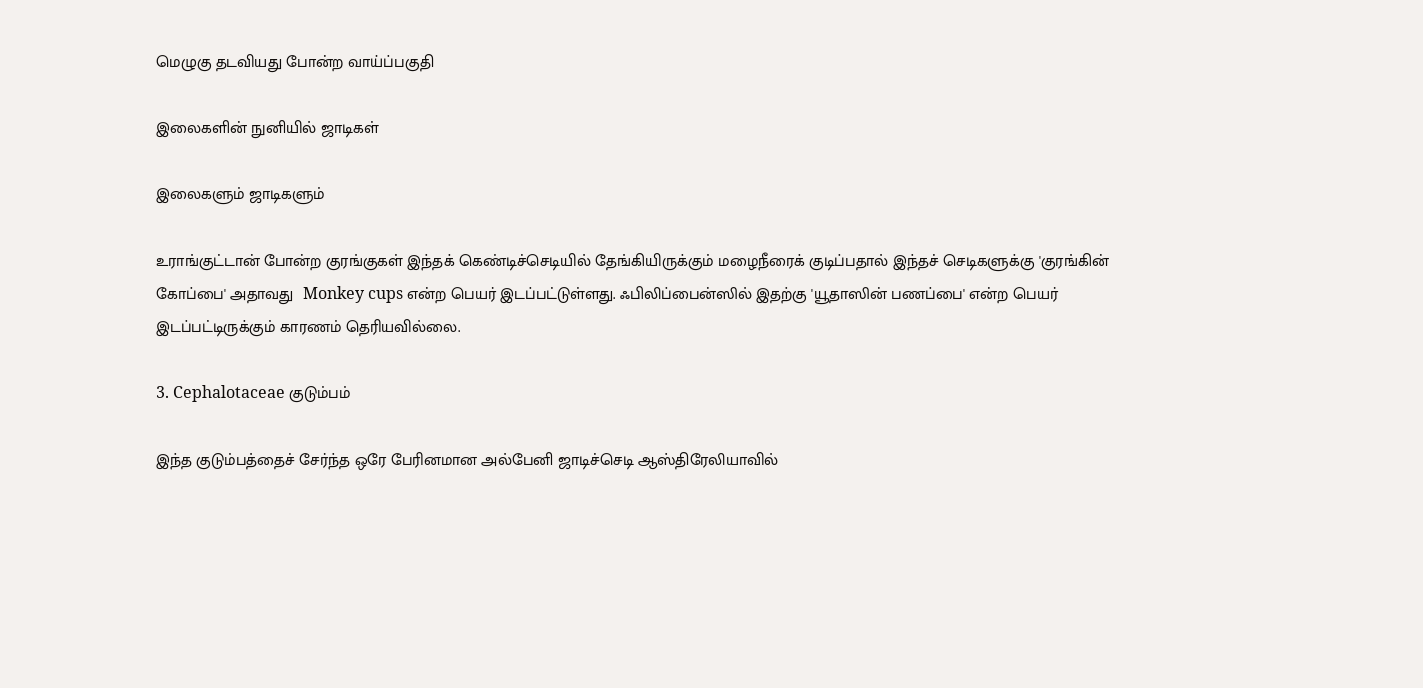மெழுகு தடவியது போன்ற வாய்ப்பகுதி

இலைகளின் நுனியில் ஜாடிகள்

இலைகளும் ஜாடிகளும்

உராங்குட்டான் போன்ற குரங்குகள் இந்தக் கெண்டிச்செடியில் தேங்கியிருக்கும் மழைநீரைக் குடிப்பதால் இந்தச் செடிகளுக்கு 'குரங்கின் கோப்பை' அதாவது  Monkey cups என்ற பெயர் இடப்பட்டுள்ளது. ஃபிலிப்பைன்ஸில் இதற்கு 'யூதாஸின் பணப்பை' என்ற பெயர் இடப்பட்டிருக்கும் காரணம் தெரியவில்லை.

3. Cephalotaceae குடும்பம்

இந்த குடும்பத்தைச் சேர்ந்த ஒரே பேரினமான அல்பேனி ஜாடிச்செடி ஆஸ்திரேலியாவில்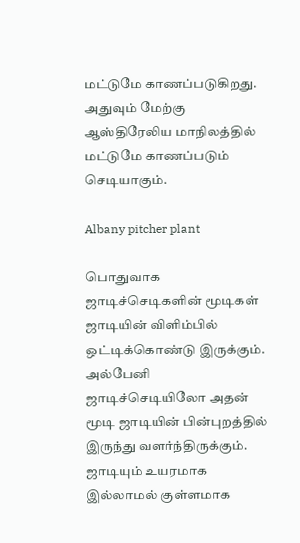மட்டுமே காணப்படுகிறது. அதுவும் மேற்கு ஆஸ்திரேலிய மாநிலத்தில் மட்டுமே காணப்படும் செடியாகும்.

Albany pitcher plant

பொதுவாக ஜாடிச்செடிகளின் மூடிகள் ஜாடியின் விளிம்பில் ஒட்டிக்கொண்டு இருக்கும். அல்பேனி ஜாடிச்செடியிலோ அதன் மூடி ஜாடியின் பின்புறத்தில் இருந்து வளர்ந்திருக்கும். ஜாடியும் உயரமாக இல்லாமல் குள்ளமாக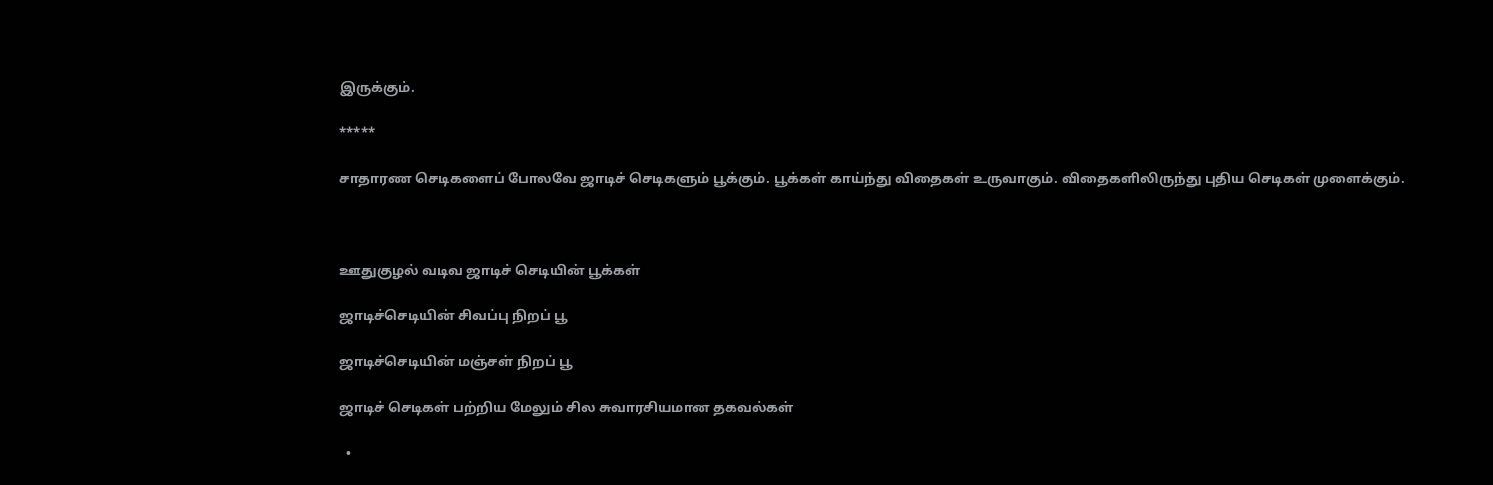இருக்கும்.

*****

சாதாரண செடிகளைப் போலவே ஜாடிச் செடிகளும் பூக்கும். பூக்கள் காய்ந்து விதைகள் உருவாகும். விதைகளிலிருந்து புதிய செடிகள் முளைக்கும்.



ஊதுகுழல் வடிவ ஜாடிச் செடியின் பூக்கள்

ஜாடிச்செடியின் சிவப்பு நிறப் பூ

ஜாடிச்செடியின் மஞ்சள் நிறப் பூ

ஜாடிச் செடிகள் பற்றிய மேலும் சில சுவாரசியமான தகவல்கள்

  •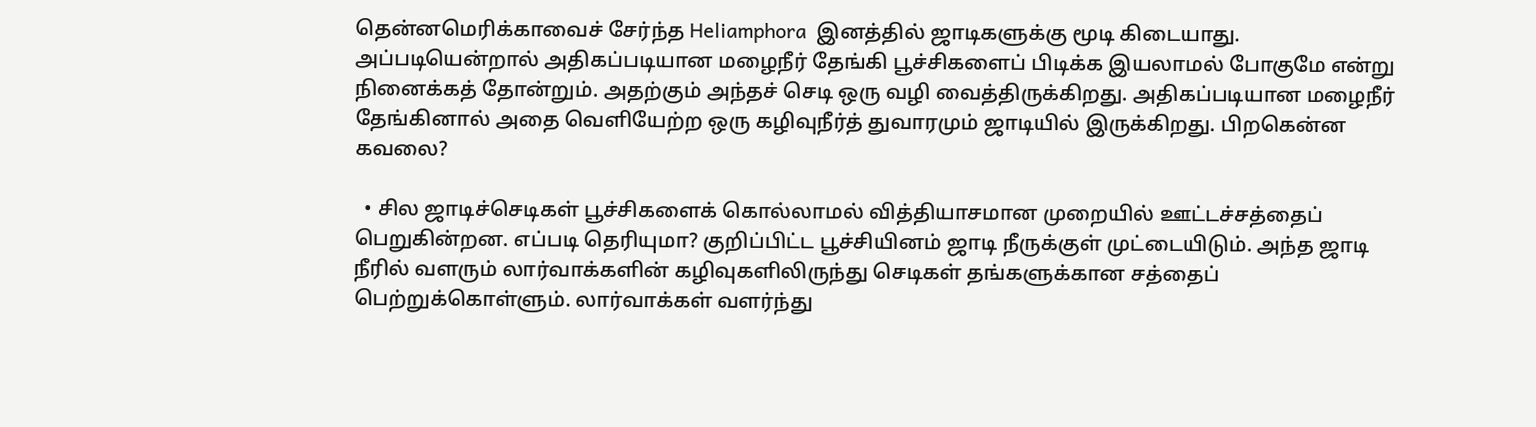தென்னமெரிக்காவைச் சேர்ந்த Heliamphora  இனத்தில் ஜாடிகளுக்கு மூடி கிடையாது. அப்படியென்றால் அதிகப்படியான மழைநீர் தேங்கி பூச்சிகளைப் பிடிக்க இயலாமல் போகுமே என்று நினைக்கத் தோன்றும். அதற்கும் அந்தச் செடி ஒரு வழி வைத்திருக்கிறது. அதிகப்படியான மழைநீர் தேங்கினால் அதை வெளியேற்ற ஒரு கழிவுநீர்த் துவாரமும் ஜாடியில் இருக்கிறது. பிறகென்ன கவலை?

  • சில ஜாடிச்செடிகள் பூச்சிகளைக் கொல்லாமல் வித்தியாசமான முறையில் ஊட்டச்சத்தைப் பெறுகின்றன. எப்படி தெரியுமா? குறிப்பிட்ட பூச்சியினம் ஜாடி நீருக்குள் முட்டையிடும். அந்த ஜாடி நீரில் வளரும் லார்வாக்களின் கழிவுகளிலிருந்து செடிகள் தங்களுக்கான சத்தைப் பெற்றுக்கொள்ளும். லார்வாக்கள் வளர்ந்து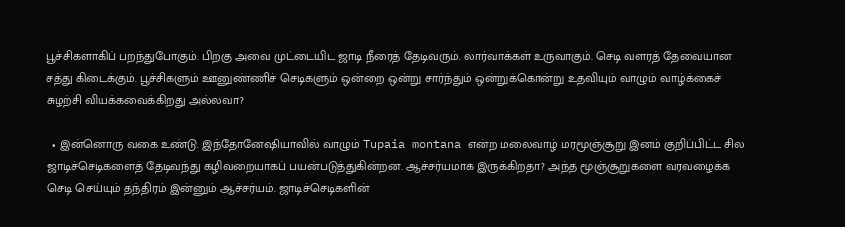பூச்சிகளாகிப் பறந்துபோகும். பிறகு அவை முட்டையிட ஜாடி நீரைத் தேடிவரும். லார்வாக்கள் உருவாகும். செடி வளரத் தேவையான சத்து கிடைக்கும். பூச்சிகளும் ஊனுண்ணிச் செடிகளும் ஒன்றை ஒன்று சார்ந்தும் ஒன்றுக்கொன்று உதவியும் வாழும் வாழ்க்கைச் சுழற்சி வியக்கவைக்கிறது அல்லவா?

  • இன்னொரு வகை உண்டு. இந்தோனேஷியாவில் வாழும் Tupaia montana என்ற மலைவாழ் மரமூஞ்சூறு இனம் குறிப்பிட்ட சில ஜாடிச்செடிகளைத் தேடிவந்து கழிவறையாகப் பயன்படுத்துகின்றன. ஆச்சர்யமாக இருக்கிறதா? அந்த மூஞ்சூறுகளை வரவழைக்க செடி செய்யும் தந்திரம் இன்னும் ஆச்சர்யம். ஜாடிச்செடிகளின்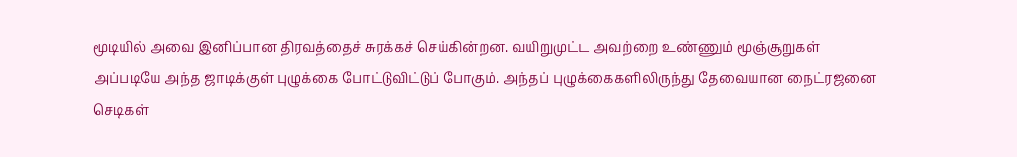மூடியில் அவை இனிப்பான திரவத்தைச் சுரக்கச் செய்கின்றன. வயிறுமுட்ட அவற்றை உண்ணும் மூஞ்சூறுகள் அப்படியே அந்த ஜாடிக்குள் புழுக்கை போட்டுவிட்டுப் போகும். அந்தப் புழுக்கைகளிலிருந்து தேவையான நைட்ரஜனை செடிகள்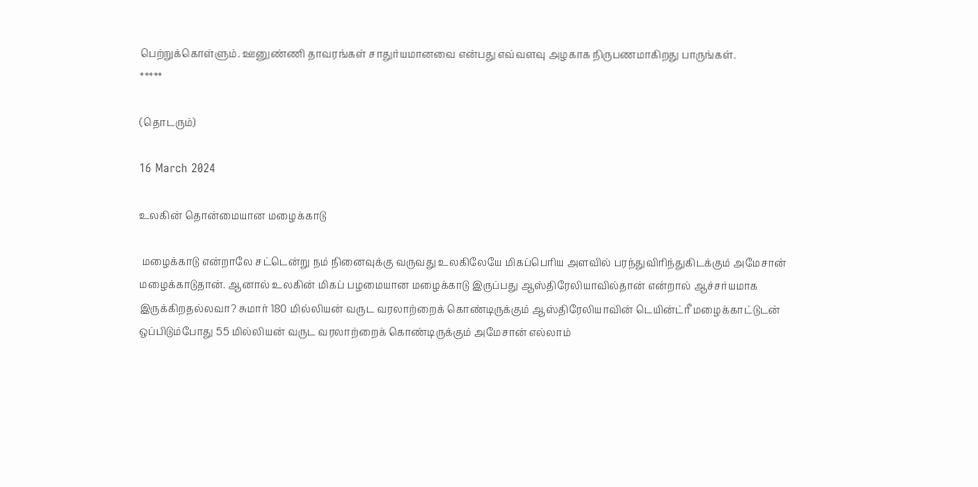பெற்றுக்கொள்ளும். ஊனுண்ணி தாவரங்கள் சாதுர்யமானவை என்பது எவ்வளவு அழகாக நிருபணமாகிறது பாருங்கள்.
*****

(தொடரும்)

16 March 2024

உலகின் தொன்மையான மழைக்காடு

 மழைக்காடு என்றாலே சட்டென்று நம் நினைவுக்கு வருவது உலகிலேயே மிகப்பெரிய அளவில் பரந்துவிரிந்துகிடக்கும் அமேசான் மழைக்காடுதான். ஆனால் உலகின் மிகப் பழமையான மழைக்காடு இருப்பது ஆஸ்திரேலியாவில்தான் என்றால் ஆச்சர்யமாக இருக்கிறதல்லவா? சுமார் 180 மில்லியன் வருட வரலாற்றைக் கொண்டிருக்கும் ஆஸ்திரேலியாவின் டெயின்ட்ரீ மழைக்காட்டுடன் ஒப்பிடும்போது 55 மில்லியன் வருட வரலாற்றைக் கொண்டிருக்கும் அமேசான் எல்லாம்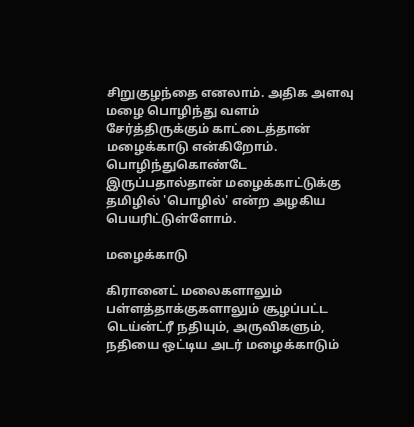சிறுகுழந்தை எனலாம். அதிக அளவு மழை பொழிந்து வளம் சேர்த்திருக்கும் காட்டைத்தான் மழைக்காடு என்கிறோம். பொழிந்துகொண்டே இருப்பதால்தான் மழைக்காட்டுக்கு தமிழில் 'பொழில்' என்ற அழகிய பெயரிட்டுள்ளோம்.

மழைக்காடு

கிரானைட் மலைகளாலும் பள்ளத்தாக்குகளாலும் சூழப்பட்ட டெய்ன்ட்ரீ நதியும், அருவிகளும், நதியை ஒட்டிய அடர் மழைக்காடும்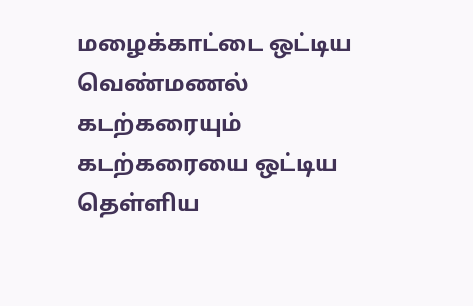மழைக்காட்டை ஒட்டிய வெண்மணல் கடற்கரையும் கடற்கரையை ஒட்டிய தெள்ளிய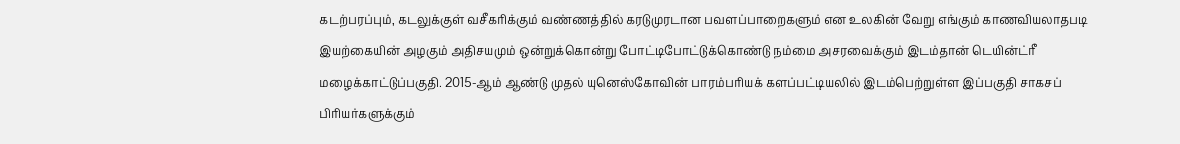கடற்பரப்பும், கடலுக்குள் வசீகரிக்கும் வண்ணத்தில் கரடுமுரடான பவளப்பாறைகளும் என உலகின் வேறு எங்கும் காணவியலாதபடி இயற்கையின் அழகும் அதிசயமும் ஒன்றுக்கொன்று போட்டிபோட்டுக்கொண்டு நம்மை அசரவைக்கும் இடம்தான் டெயின்ட்ரீ மழைக்காட்டுப்பகுதி. 2015-ஆம் ஆண்டு முதல் யுனெஸ்கோவின் பாரம்பரியக் களப்பட்டியலில் இடம்பெற்றுள்ள இப்பகுதி சாகசப் பிரியர்களுக்கும்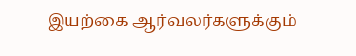இயற்கை ஆர்வலர்களுக்கும்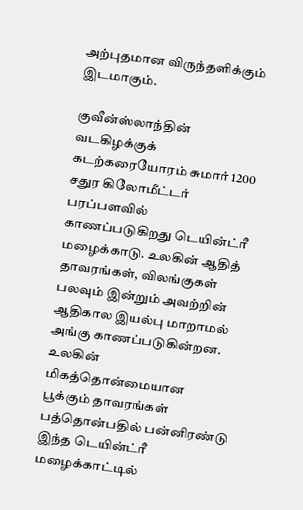அற்புதமான விருந்தளிக்கும் இடமாகும்.

குவீன்ஸ்லாந்தின் வடகிழக்குக் கடற்கரையோரம் சுமார் 1200 சதுர கிலோமீட்டர் பரப்பளவில் காணப்படுகிறது டெயின்ட்ரீ மழைக்காடு. உலகின் ஆதித் தாவரங்கள், விலங்குகள் பலவும் இன்றும் அவற்றின் ஆதிகால இயல்பு மாறாமல் அங்கு காணப்படுகின்றன. உலகின் மிகத்தொன்மையான பூக்கும் தாவரங்கள் பத்தொன்பதில் பன்னிரண்டு இந்த டெயின்ட்ரீ மழைக்காட்டில்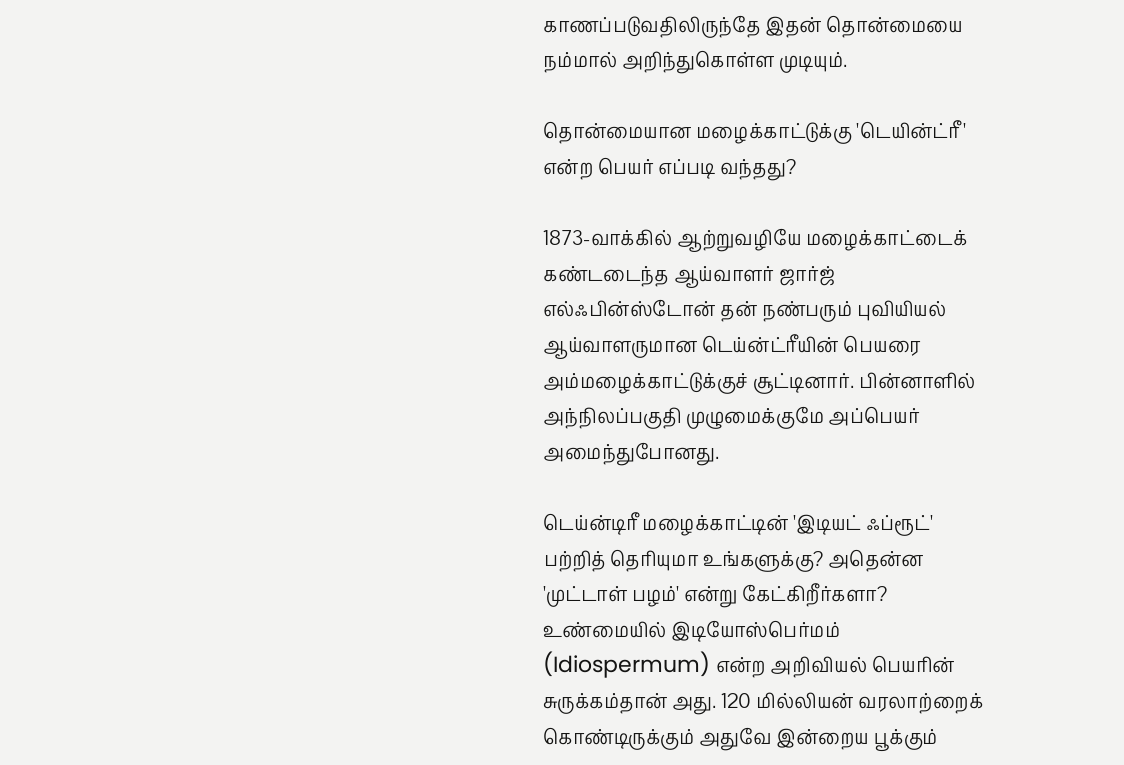காணப்படுவதிலிருந்தே இதன் தொன்மையை நம்மால் அறிந்துகொள்ள முடியும்.

தொன்மையான மழைக்காட்டுக்கு 'டெயின்ட்ரீ' என்ற பெயர் எப்படி வந்தது?

1873-வாக்கில் ஆற்றுவழியே மழைக்காட்டைக் கண்டடைந்த ஆய்வாளர் ஜார்ஜ் எல்ஃபின்ஸ்டோன் தன் நண்பரும் புவியியல் ஆய்வாளருமான டெய்ன்ட்ரீயின் பெயரை அம்மழைக்காட்டுக்குச் சூட்டினார். பின்னாளில் அந்நிலப்பகுதி முழுமைக்குமே அப்பெயர் அமைந்துபோனது.

டெய்ன்டிரீ மழைக்காட்டின் 'இடியட் ஃப்ரூட்' பற்றித் தெரியுமா உங்களுக்கு? அதென்ன 'முட்டாள் பழம்' என்று கேட்கிறீர்களா? உண்மையில் இடியோஸ்பெர்மம் (Idiospermum) என்ற அறிவியல் பெயரின் சுருக்கம்தான் அது. 120 மில்லியன் வரலாற்றைக் கொண்டிருக்கும் அதுவே இன்றைய பூக்கும்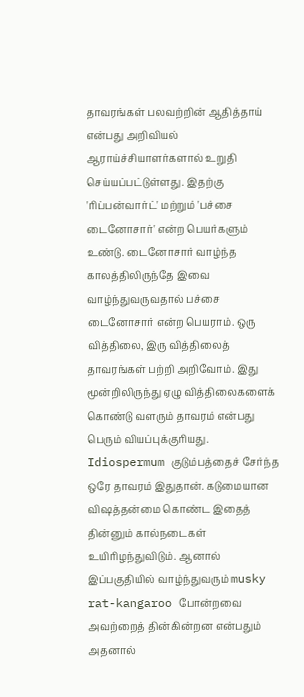தாவரங்கள் பலவற்றின் ஆதித்தாய் என்பது அறிவியல் ஆராய்ச்சியாளர்களால் உறுதி செய்யப்பட்டுள்ளது. இதற்கு 'ரிப்பன்வார்ட்' மற்றும் 'பச்சை டைனோசார்' என்ற பெயர்களும் உண்டு. டைனோசார் வாழ்ந்த காலத்திலிருந்தே இவை வாழ்ந்துவருவதால் பச்சை டைனோசார் என்ற பெயராம். ஒரு வித்திலை, இரு வித்திலைத் தாவரங்கள் பற்றி அறிவோம். இது மூன்றிலிருந்து ஏழு வித்திலைகளைக் கொண்டு வளரும் தாவரம் என்பது பெரும் வியப்புக்குரியது. Idiospermum குடும்பத்தைச் சேர்ந்த ஒரே தாவரம் இதுதான். கடுமையான விஷத்தன்மை கொண்ட இதைத் தின்னும் கால்நடைகள் உயிரிழந்துவிடும். ஆனால் இப்பகுதியில் வாழ்ந்துவரும் musky rat-kangaroo போன்றவை அவற்றைத் தின்கின்றன என்பதும் அதனால்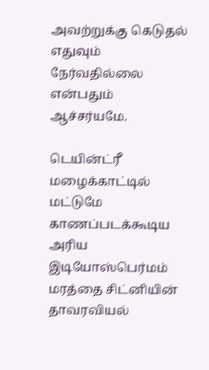அவற்றுக்கு கெடுதல் எதுவும் நேர்வதில்லை என்பதும் ஆச்சர்யமே.

டெயின்ட்ரீ மழைக்காட்டில் மட்டுமே காணப்படக்கூடிய அரிய இடியோஸ்பெர்மம் மரத்தை சிட்னியின் தாவரவியல்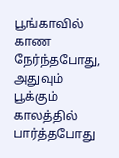பூங்காவில் காண நேர்ந்தபோது, அதுவும் பூக்கும் காலத்தில் பார்த்தபோது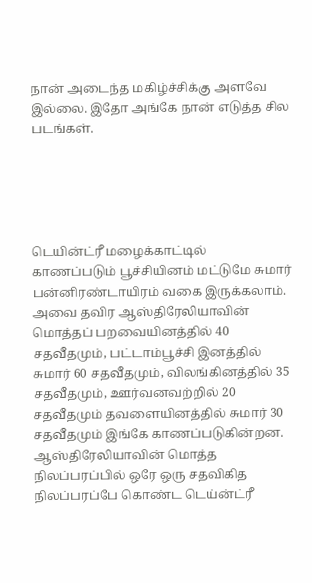நான் அடைந்த மகிழ்ச்சிக்கு அளவே இல்லை. இதோ அங்கே நான் எடுத்த சில படங்கள்.





டெயின்ட்ரீ மழைக்காட்டில்
காணப்படும் பூச்சியினம் மட்டுமே சுமார் பன்னிரண்டாயிரம் வகை இருக்கலாம். அவை தவிர ஆஸ்திரேலியாவின் மொத்தப் பறவையினத்தில் 40 சதவீதமும், பட்டாம்பூச்சி இனத்தில் சுமார் 60 சதவீதமும், விலங்கினத்தில் 35 சதவீதமும், ஊர்வனவற்றில் 20 சதவீதமும் தவளையினத்தில் சுமார் 30 சதவீதமும் இங்கே காணப்படுகின்றன. ஆஸ்திரேலியாவின் மொத்த நிலப்பரப்பில் ஒரே ஒரு சதவிகித நிலப்பரப்பே கொண்ட டெய்ன்ட்ரீ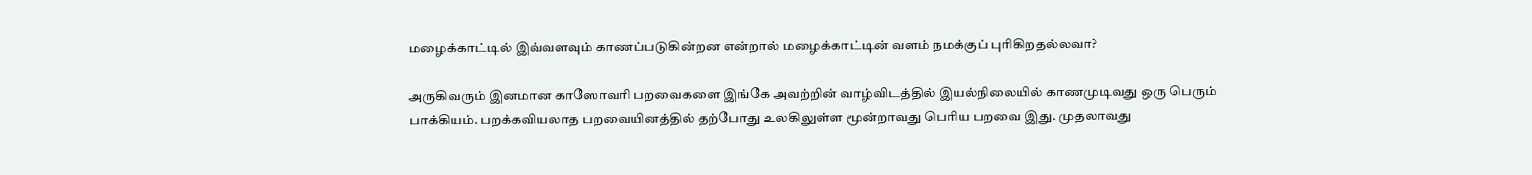மழைக்காட்டில் இவ்வளவும் காணப்படுகின்றன என்றால் மழைக்காட்டின் வளம் நமக்குப் புரிகிறதல்லவா?

அருகிவரும் இனமான காஸோவரி பறவைகளை இங்கே அவற்றின் வாழ்விடத்தில் இயல்நிலையில் காணமுடிவது ஒரு பெரும் பாக்கியம். பறக்கவியலாத பறவையினத்தில் தற்போது உலகிலுள்ள மூன்றாவது பெரிய பறவை இது. முதலாவது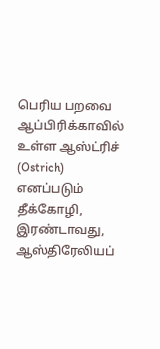பெரிய பறவை ஆப்பிரிக்காவில் உள்ள ஆஸ்ட்ரிச் (Ostrich) எனப்படும் தீக்கோழி, இரண்டாவது, ஆஸ்திரேலியப்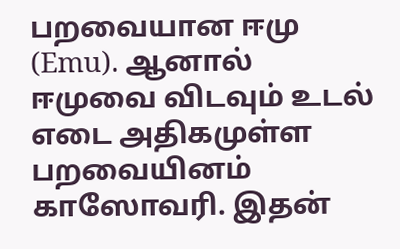பறவையான ஈமு (Emu). ஆனால் ஈமுவை விடவும் உடல் எடை அதிகமுள்ள பறவையினம் காஸோவரி. இதன்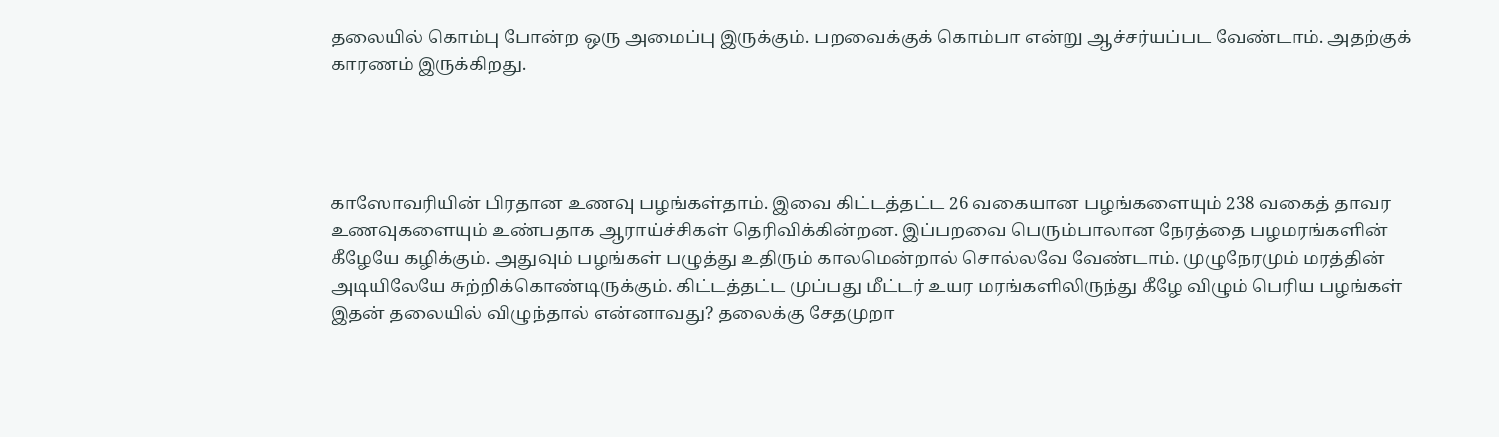தலையில் கொம்பு போன்ற ஒரு அமைப்பு இருக்கும். பறவைக்குக் கொம்பா என்று ஆச்சர்யப்பட வேண்டாம். அதற்குக் காரணம் இருக்கிறது.




காஸோவரியின் பிரதான உணவு பழங்கள்தாம். இவை கிட்டத்தட்ட 26 வகையான பழங்களையும் 238 வகைத் தாவர உணவுகளையும் உண்பதாக ஆராய்ச்சிகள் தெரிவிக்கின்றன. இப்பறவை பெரும்பாலான நேரத்தை பழமரங்களின் கீழேயே கழிக்கும். அதுவும் பழங்கள் பழுத்து உதிரும் காலமென்றால் சொல்லவே வேண்டாம். முழுநேரமும் மரத்தின் அடியிலேயே சுற்றிக்கொண்டிருக்கும். கிட்டத்தட்ட முப்பது மீட்டர் உயர மரங்களிலிருந்து கீழே விழும் பெரிய பழங்கள் இதன் தலையில் விழுந்தால் என்னாவது? தலைக்கு சேதமுறா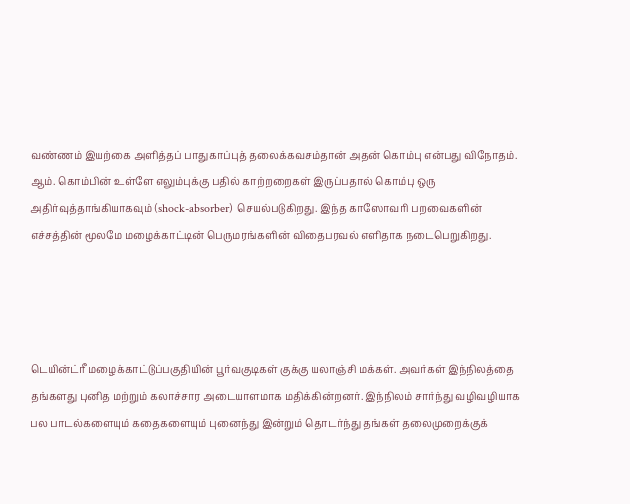வண்ணம் இயற்கை அளித்தப் பாதுகாப்புத் தலைக்கவசம்தான் அதன் கொம்பு என்பது விநோதம். ஆம். கொம்பின் உள்ளே எலும்புக்கு பதில் காற்றறைகள் இருப்பதால் கொம்பு ஒரு அதிர்வுத்தாங்கியாகவும் (shock-absorber) செயல்படுகிறது. இந்த காஸோவரி பறவைகளின் எச்சத்தின் மூலமே மழைக்காட்டின் பெருமரங்களின் விதைபரவல் எளிதாக நடைபெறுகிறது.




டெயின்ட்ரீ மழைக்காட்டுப்பகுதியின் பூர்வகுடிகள் குக்கு யலாஞ்சி மக்கள். அவர்கள் இந்நிலத்தை தங்களது புனித மற்றும் கலாச்சார அடையாளமாக மதிக்கின்றனர். இந்நிலம் சார்ந்து வழிவழியாக பல பாடல்களையும் கதைகளையும் புனைந்து இன்றும் தொடர்ந்து தங்கள் தலைமுறைக்குக்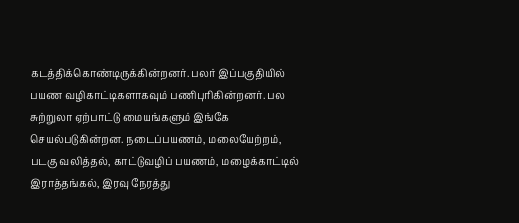கடத்திக்கொண்டிருக்கின்றனர். பலர் இப்பகுதியில் பயண வழிகாட்டிகளாகவும் பணிபுரிகின்றனர். பல சுற்றுலா ஏற்பாட்டு மையங்களும் இங்கே செயல்படுகின்றன. நடைப்பயணம், மலையேற்றம், படகு வலித்தல், காட்டுவழிப் பயணம், மழைக்காட்டில் இராத்தங்கல், இரவு நேரத்து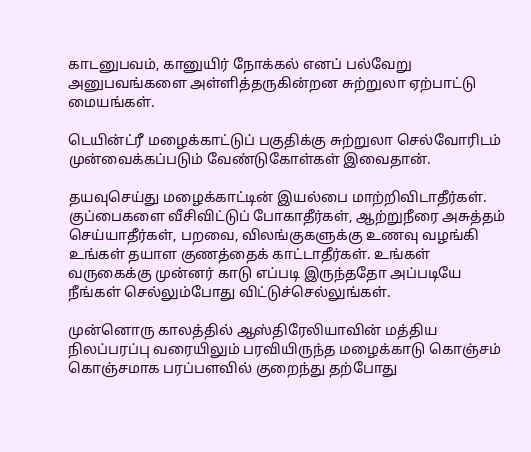காடனுபவம், கானுயிர் நோக்கல் எனப் பல்வேறு அனுபவங்களை அள்ளித்தருகின்றன சுற்றுலா ஏற்பாட்டு மையங்கள்.

டெயின்ட்ரீ மழைக்காட்டுப் பகுதிக்கு சுற்றுலா செல்வோரிடம் முன்வைக்கப்படும் வேண்டுகோள்கள் இவைதான்.

தயவுசெய்து மழைக்காட்டின் இயல்பை மாற்றிவிடாதீர்கள். குப்பைகளை வீசிவிட்டுப் போகாதீர்கள், ஆற்றுநீரை அசுத்தம் செய்யாதீர்கள், பறவை, விலங்குகளுக்கு உணவு வழங்கி உங்கள் தயாள குணத்தைக் காட்டாதீர்கள். உங்கள் வருகைக்கு முன்னர் காடு எப்படி இருந்ததோ அப்படியே நீங்கள் செல்லும்போது விட்டுச்செல்லுங்கள்.

முன்னொரு காலத்தில் ஆஸ்திரேலியாவின் மத்திய நிலப்பரப்பு வரையிலும் பரவியிருந்த மழைக்காடு கொஞ்சம் கொஞ்சமாக பரப்பளவில் குறைந்து தற்போது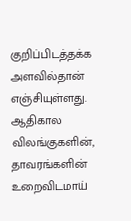குறிப்பிடத்தக்க அளவில்தான் எஞ்சியுள்ளது. ஆதிகால விலங்குகளின், தாவரங்களின் உறைவிடமாய்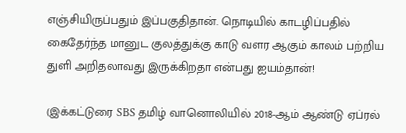எஞ்சியிருப்பதும் இப்பகுதிதான். நொடியில் காடழிப்பதில் கைதேர்ந்த மானுட குலத்துக்கு காடு வளர ஆகும் காலம் பற்றிய துளி அறிதலாவது இருக்கிறதா என்பது ஐயம்தான்!

(இக்கட்டுரை SBS தமிழ் வானொலியில் 2018-ஆம் ஆண்டு ஏப்ரல்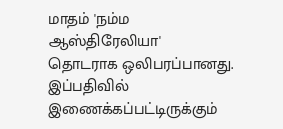மாதம் 'நம்ம ஆஸ்திரேலியா' தொடராக ஒலிபரப்பானது. இப்பதிவில் இணைக்கப்பட்டிருக்கும்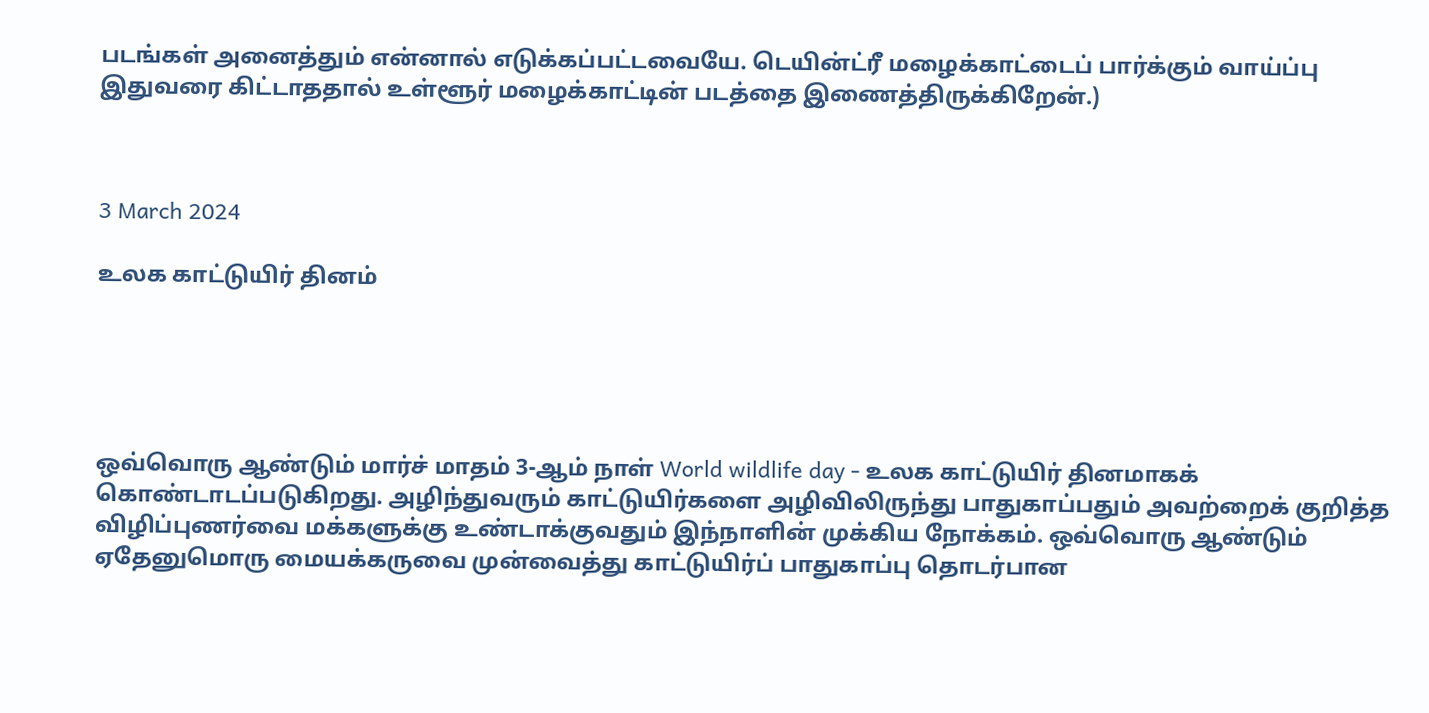படங்கள் அனைத்தும் என்னால் எடுக்கப்பட்டவையே. டெயின்ட்ரீ மழைக்காட்டைப் பார்க்கும் வாய்ப்பு இதுவரை கிட்டாததால் உள்ளூர் மழைக்காட்டின் படத்தை இணைத்திருக்கிறேன்.)



3 March 2024

உலக காட்டுயிர் தினம்





ஒவ்வொரு ஆண்டும் மார்ச் மாதம் 3-ஆம் நாள் World wildlife day - உலக காட்டுயிர் தினமாகக் கொண்டாடப்படுகிறது. அழிந்துவரும் காட்டுயிர்களை அழிவிலிருந்து பாதுகாப்பதும் அவற்றைக் குறித்த விழிப்புணர்வை மக்களுக்கு உண்டாக்குவதும் இந்நாளின் முக்கிய நோக்கம். ஒவ்வொரு ஆண்டும் ஏதேனுமொரு மையக்கருவை முன்வைத்து காட்டுயிர்ப் பாதுகாப்பு தொடர்பான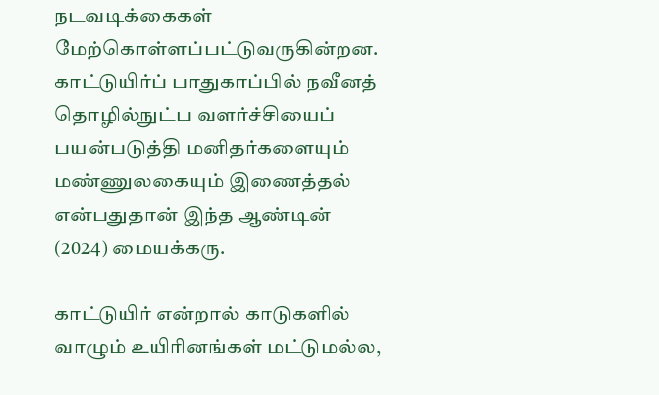நடவடிக்கைகள் மேற்கொள்ளப்பட்டுவருகின்றன. காட்டுயிர்ப் பாதுகாப்பில் நவீனத் தொழில்நுட்ப வளர்ச்சியைப் பயன்படுத்தி மனிதர்களையும் மண்ணுலகையும் இணைத்தல் என்பதுதான் இந்த ஆண்டின் (2024) மையக்கரு.

காட்டுயிர் என்றால் காடுகளில் வாழும் உயிரினங்கள் மட்டுமல்ல,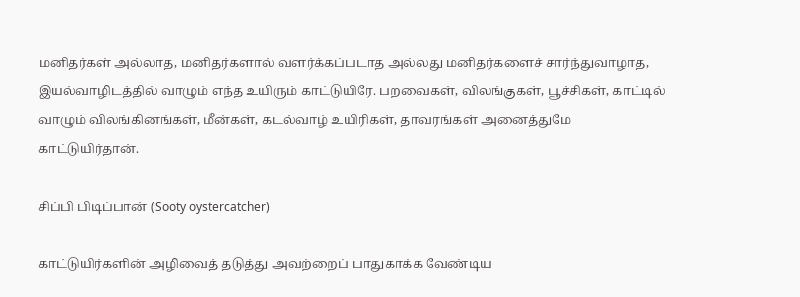மனிதர்கள் அல்லாத, மனிதர்களால் வளர்க்கப்படாத அல்லது மனிதர்களைச் சார்ந்துவாழாத, இயல்வாழிடத்தில் வாழும் எந்த உயிரும் காட்டுயிரே. பறவைகள், விலங்குகள், பூச்சிகள், காட்டில் வாழும் விலங்கினங்கள், மீன்கள், கடல்வாழ் உயிரிகள், தாவரங்கள் அனைத்துமே காட்டுயிர்தான்.

சிப்பி பிடிப்பான் (Sooty oystercatcher)

காட்டுயிர்களின் அழிவைத் தடுத்து அவற்றைப் பாதுகாக்க வேண்டிய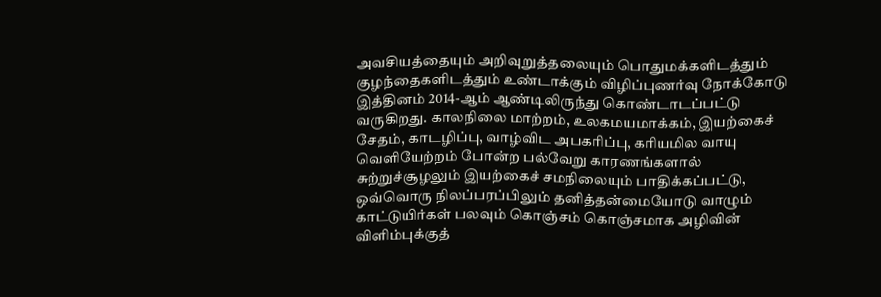அவசியத்தையும் அறிவுறுத்தலையும் பொதுமக்களிடத்தும் குழந்தைகளிடத்தும் உண்டாக்கும் விழிப்புணர்வு நோக்கோடு இத்தினம் 2014-ஆம் ஆண்டிலிருந்து கொண்டாடப்பட்டு வருகிறது. காலநிலை மாற்றம், உலகமயமாக்கம், இயற்கைச் சேதம், காடழிப்பு, வாழ்விட அபகரிப்பு, கரியமில வாயு வெளியேற்றம் போன்ற பல்வேறு காரணங்களால் சுற்றுச்சூழலும் இயற்கைச் சமநிலையும் பாதிக்கப்பட்டு, ஒவ்வொரு நிலப்பரப்பிலும் தனித்தன்மையோடு வாழும் காட்டுயிர்கள் பலவும் கொஞ்சம் கொஞ்சமாக அழிவின் விளிம்புக்குத்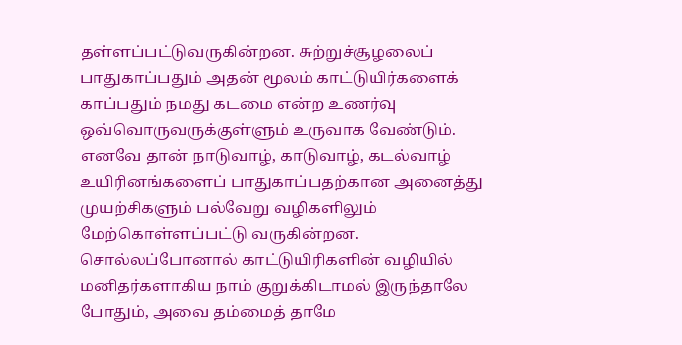தள்ளப்பட்டுவருகின்றன. சுற்றுச்சூழலைப் பாதுகாப்பதும் அதன் மூலம் காட்டுயிர்களைக் காப்பதும் நமது கடமை என்ற உணர்வு ஒவ்வொருவருக்குள்ளும் உருவாக வேண்டும். எனவே தான் நாடுவாழ், காடுவாழ், கடல்வாழ் உயிரினங்களைப் பாதுகாப்பதற்கான அனைத்து முயற்சிகளும் பல்வேறு வழிகளிலும் மேற்கொள்ளப்பட்டு வருகின்றன. சொல்லப்போனால் காட்டுயிரிகளின் வழியில் மனிதர்களாகிய நாம் குறுக்கிடாமல் இருந்தாலே போதும், அவை தம்மைத் தாமே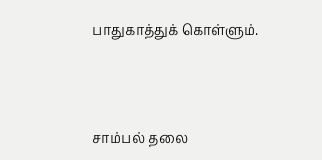பாதுகாத்துக் கொள்ளும்.



சாம்பல் தலை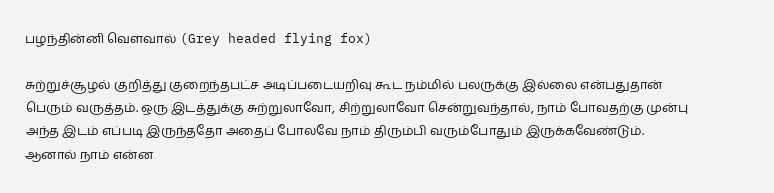பழந்தின்னி வௌவால் (Grey headed flying fox)

சுற்றுச்சூழல் குறித்து குறைந்தபட்ச அடிப்படையறிவு கூட நம்மில் பலருக்கு இல்லை என்பதுதான் பெரும் வருத்தம். ஒரு இடத்துக்கு சுற்றுலாவோ, சிற்றுலாவோ சென்றுவந்தால், நாம் போவதற்கு முன்பு அந்த இடம் எப்படி இருந்ததோ அதைப் போலவே நாம் திரும்பி வரும்போதும் இருக்கவேண்டும். ஆனால் நாம் என்ன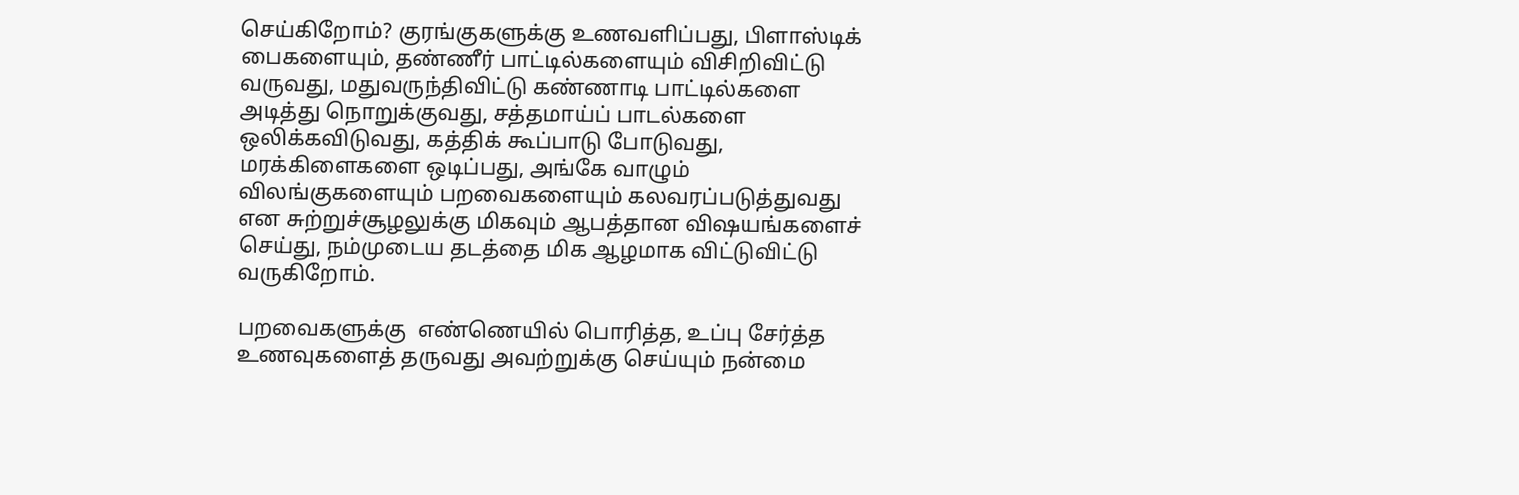செய்கிறோம்? குரங்குகளுக்கு உணவளிப்பது, பிளாஸ்டிக் பைகளையும், தண்ணீர் பாட்டில்களையும் விசிறிவிட்டு வருவது, மதுவருந்திவிட்டு கண்ணாடி பாட்டில்களை அடித்து நொறுக்குவது, சத்தமாய்ப் பாடல்களை ஒலிக்கவிடுவது, கத்திக் கூப்பாடு போடுவது, மரக்கிளைகளை ஒடிப்பது, அங்கே வாழும் விலங்குகளையும் பறவைகளையும் கலவரப்படுத்துவது என சுற்றுச்சூழலுக்கு மிகவும் ஆபத்தான விஷயங்களைச் செய்து, நம்முடைய தடத்தை மிக ஆழமாக விட்டுவிட்டு வருகிறோம்.

பறவைகளுக்கு  எண்ணெயில் பொரித்த, உப்பு சேர்த்த உணவுகளைத் தருவது அவற்றுக்கு செய்யும் நன்மை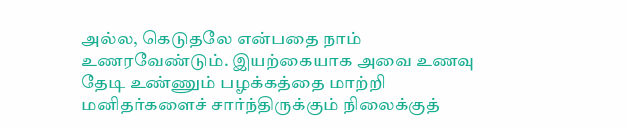அல்ல, கெடுதலே என்பதை நாம் உணரவேண்டும். இயற்கையாக அவை உணவு தேடி உண்ணும் பழக்கத்தை மாற்றி மனிதர்களைச் சார்ந்திருக்கும் நிலைக்குத்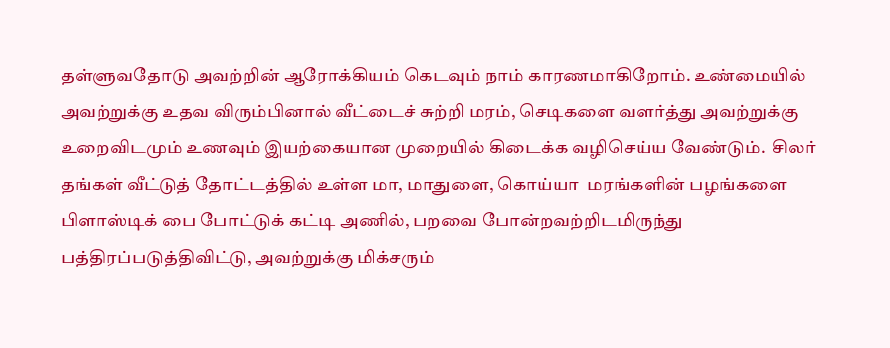தள்ளுவதோடு அவற்றின் ஆரோக்கியம் கெடவும் நாம் காரணமாகிறோம். உண்மையில் அவற்றுக்கு உதவ விரும்பினால் வீட்டைச் சுற்றி மரம், செடிகளை வளர்த்து அவற்றுக்கு உறைவிடமும் உணவும் இயற்கையான முறையில் கிடைக்க வழிசெய்ய வேண்டும்.  சிலர் தங்கள் வீட்டுத் தோட்டத்தில் உள்ள மா, மாதுளை, கொய்யா  மரங்களின் பழங்களை பிளாஸ்டிக் பை போட்டுக் கட்டி அணில், பறவை போன்றவற்றிடமிருந்து பத்திரப்படுத்திவிட்டு, அவற்றுக்கு மிக்சரும்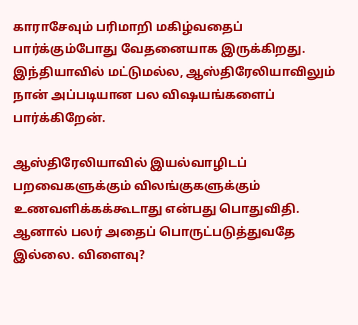காராசேவும் பரிமாறி மகிழ்வதைப் பார்க்கும்போது வேதனையாக இருக்கிறது.  இந்தியாவில் மட்டுமல்ல, ஆஸ்திரேலியாவிலும் நான் அப்படியான பல விஷயங்களைப் பார்க்கிறேன்.

ஆஸ்திரேலியாவில் இயல்வாழிடப் பறவைகளுக்கும் விலங்குகளுக்கும் உணவளிக்கக்கூடாது என்பது பொதுவிதி. ஆனால் பலர் அதைப் பொருட்படுத்துவதே இல்லை. விளைவு?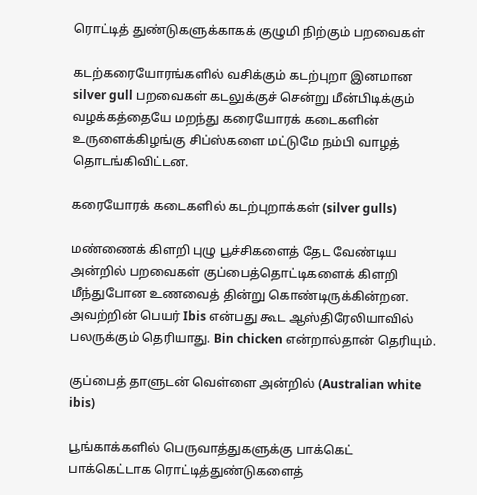ரொட்டித் துண்டுகளுக்காகக் குழுமி நிற்கும் பறவைகள்

கடற்கரையோரங்களில் வசிக்கும் கடற்புறா இனமான silver gull பறவைகள் கடலுக்குச் சென்று மீன்பிடிக்கும் வழக்கத்தையே மறந்து கரையோரக் கடைகளின் உருளைக்கிழங்கு சிப்ஸ்களை மட்டுமே நம்பி வாழத் தொடங்கிவிட்டன.

கரையோரக் கடைகளில் கடற்புறாக்கள் (silver gulls)

மண்ணைக் கிளறி புழு பூச்சிகளைத் தேட வேண்டிய அன்றில் பறவைகள் குப்பைத்தொட்டிகளைக் கிளறி மீந்துபோன உணவைத் தின்று கொண்டிருக்கின்றன. அவற்றின் பெயர் Ibis என்பது கூட ஆஸ்திரேலியாவில் பலருக்கும் தெரியாது. Bin chicken என்றால்தான் தெரியும்.

குப்பைத் தாளுடன் வெள்ளை அன்றில் (Australian white ibis)

பூங்காக்களில் பெருவாத்துகளுக்கு பாக்கெட் பாக்கெட்டாக ரொட்டித்துண்டுகளைத்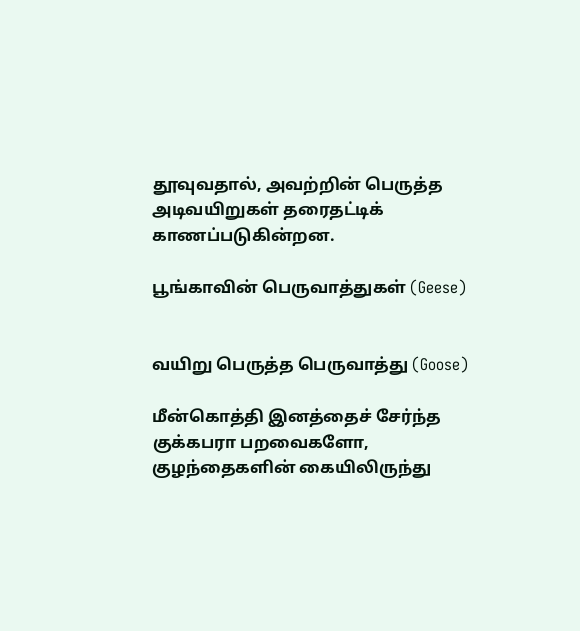தூவுவதால், அவற்றின் பெருத்த அடிவயிறுகள் தரைதட்டிக் காணப்படுகின்றன.

பூங்காவின் பெருவாத்துகள் (Geese)


வயிறு பெருத்த பெருவாத்து (Goose)

மீன்கொத்தி இனத்தைச் சேர்ந்த குக்கபரா பறவைகளோ, குழந்தைகளின் கையிலிருந்து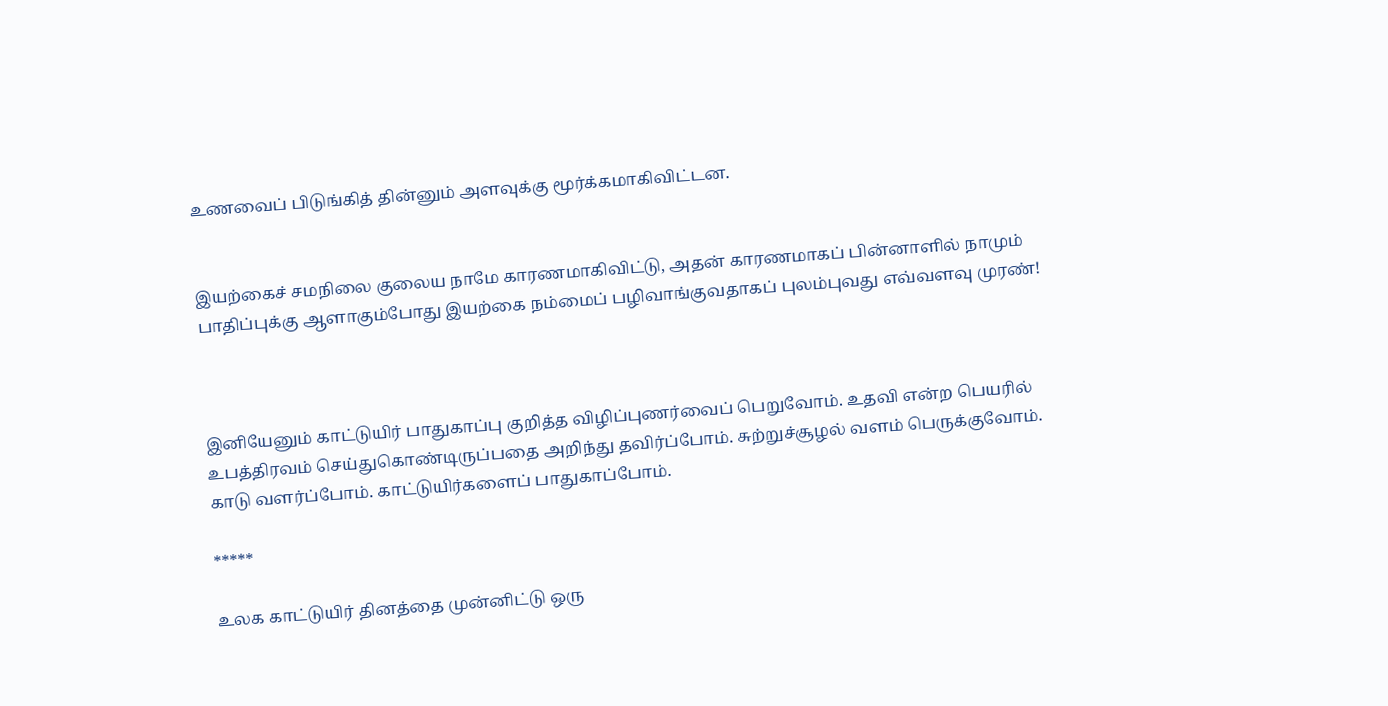உணவைப் பிடுங்கித் தின்னும் அளவுக்கு மூர்க்கமாகிவிட்டன.


இயற்கைச் சமநிலை குலைய நாமே காரணமாகிவிட்டு, அதன் காரணமாகப் பின்னாளில் நாமும் பாதிப்புக்கு ஆளாகும்போது இயற்கை நம்மைப் பழிவாங்குவதாகப் புலம்புவது எவ்வளவு முரண்!



இனியேனும் காட்டுயிர் பாதுகாப்பு குறித்த விழிப்புணர்வைப் பெறுவோம். உதவி என்ற பெயரில் உபத்திரவம் செய்துகொண்டிருப்பதை அறிந்து தவிர்ப்போம். சுற்றுச்சூழல் வளம் பெருக்குவோம். காடு வளர்ப்போம். காட்டுயிர்களைப் பாதுகாப்போம்.

*****

உலக காட்டுயிர் தினத்தை முன்னிட்டு ஒரு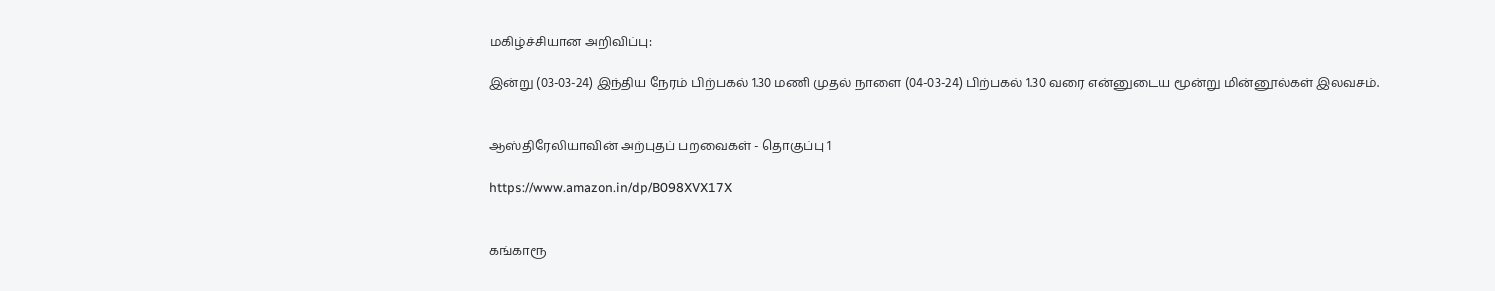மகிழ்ச்சியான அறிவிப்பு:

இன்று (03-03-24) இந்திய நேரம் பிற்பகல் 1.30 மணி முதல் நாளை (04-03-24) பிற்பகல் 1.30 வரை என்னுடைய மூன்று மின்னூல்கள் இலவசம்.


ஆஸ்திரேலியாவின் அற்புதப் பறவைகள் - தொகுப்பு 1

https://www.amazon.in/dp/B098XVX17X


கங்காரூ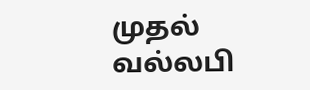முதல் வல்லபி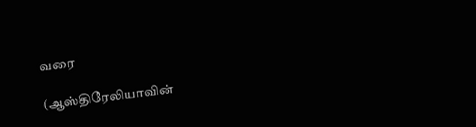வரை

(ஆஸ்திரேலியாவின்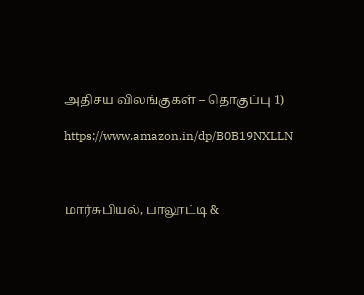அதிசய விலங்குகள் – தொகுப்பு 1)

https://www.amazon.in/dp/B0B19NXLLN



மார்சுபியல், பாலூட்டி &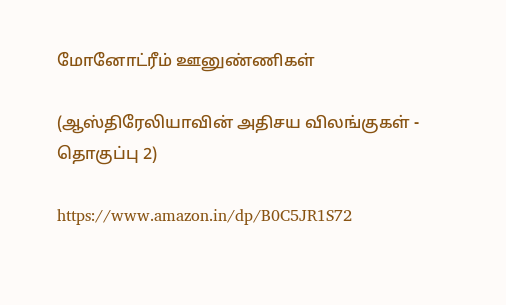மோனோட்ரீம் ஊனுண்ணிகள்

(ஆஸ்திரேலியாவின் அதிசய விலங்குகள் - தொகுப்பு 2)

https://www.amazon.in/dp/B0C5JR1S72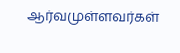ஆர்வமுள்ளவர்கள்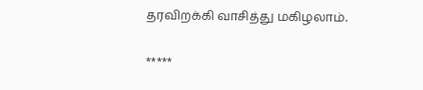தரவிறக்கி வாசித்து மகிழலாம்.

*****